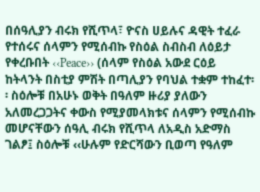በሰዓሊያን ብሩክ የሺጥላ፣ ዮናስ ሀይሉና ዳዊት ተፈራ የተሰሩና ሰላምን የሚሰብኩ የስዕል ስብስብ ለዕይታ የቀረቡበት ‹‹Peace›› (ሰላም የስዕል አውደ ርዕይ ከትላንት በስቲያ ምሽት በጣሊያን የባህል ተቋም ተከፈተ፡፡ ስዕሎቹ በአሁኑ ወቅት በዓለም ዙሪያ ያለውን አለመረጋጋትና ቀውስ የሚያመላክቱና ሰላምን የሚሰብኩ መሆናቸውን ሰዓሊ ብሩክ የሺጥላ ለአዲስ አድማስ ገልፆ፤ ስዕሎቹ ‹‹ሁሉም የድርሻውን ቢወጣ የዓለም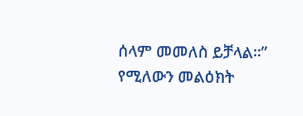ሰላም መመለስ ይቻላል፡፡” የሚለውን መልዕክት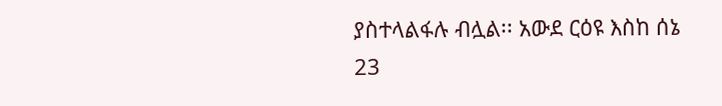ያስተላልፋሉ ብሏል፡፡ አውደ ርዕዩ እስከ ሰኔ 23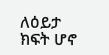ለዕይታ ክፍት ሆኖ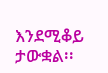እንደሚቆይ ታውቋል፡፡